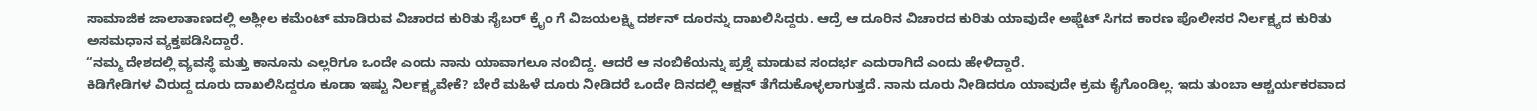ಸಾಮಾಜಿಕ ಜಾಲಾತಾಣದಲ್ಲಿ ಅಶ್ಲೀಲ ಕಮೆಂಟ್ ಮಾಡಿರುವ ವಿಚಾರದ ಕುರಿತು ಸೈಬರ್ ಕ್ರೈಂ ಗೆ ವಿಜಯಲಕ್ಷ್ಮಿ ದರ್ಶನ್ ದೂರನ್ನು ದಾಖಲಿಸಿದ್ದರು. ಆದ್ರೆ ಆ ದೂರಿನ ವಿಚಾರದ ಕುರಿತು ಯಾವುದೇ ಅಫ್ಡೆಟ್ ಸಿಗದ ಕಾರಣ ಪೊಲೀಸರ ನಿರ್ಲಕ್ಷ್ಯದ ಕುರಿತು ಅಸಮಧಾನ ವ್ಯಕ್ತಪಡಿಸಿದ್ದಾರೆ.
“ನಮ್ಮ ದೇಶದಲ್ಲಿ ವ್ಯವಸ್ಥೆ ಮತ್ತು ಕಾನೂನು ಎಲ್ಲರಿಗೂ ಒಂದೇ ಎಂದು ನಾನು ಯಾವಾಗಲೂ ನಂಬಿದ್ದ. ಆದರೆ ಆ ನಂಬಿಕೆಯನ್ನು ಪ್ರಶ್ನೆ ಮಾಡುವ ಸಂದರ್ಭ ಎದುರಾಗಿದೆ ಎಂದು ಹೇಳಿದ್ದಾರೆ.
ಕಿಡಿಗೇಡಿಗಳ ವಿರುದ್ದ ದೂರು ದಾಖಲಿಸಿದ್ದರೂ ಕೂಡಾ ಇಷ್ಟು ನಿರ್ಲಕ್ಷ್ಯವೇಕೆ? ಬೇರೆ ಮಹಿಳೆ ದೂರು ನೀಡಿದರೆ ಒಂದೇ ದಿನದಲ್ಲಿ ಆಕ್ಷನ್ ತೆಗೆದುಕೊಳ್ಳಲಾಗುತ್ತದೆ. ನಾನು ದೂರು ನೀಡಿದರೂ ಯಾವುದೇ ಕ್ರಮ ಕೈಗೊಂಡಿಲ್ಲ. ಇದು ತುಂಬಾ ಆಶ್ಚರ್ಯಕರವಾದ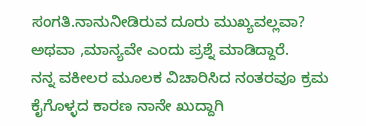ಸಂಗತಿ.ನಾನುನೀಡಿರುವ ದೂರು ಮುಖ್ಯವಲ್ಲವಾ? ಅಥವಾ ,ಮಾನ್ಯವೇ ಎಂದು ಪ್ರಶ್ನೆ ಮಾಡಿದ್ದಾರೆ.
ನನ್ನ ವಕೀಲರ ಮೂಲಕ ವಿಚಾರಿಸಿದ ನಂತರವೂ ಕ್ರಮ ಕೈಗೊಳ್ಳದ ಕಾರಣ ನಾನೇ ಖುದ್ದಾಗಿ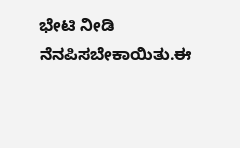ಭೇಟಿ ನೀಡಿ ನೆನಪಿಸಬೇಕಾಯಿತು.ಈ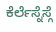ಕೆರ್ಲೆಸ್ನೆಸ್ಗೆ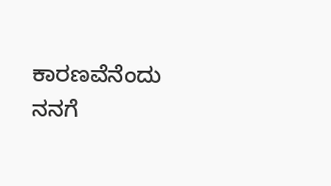ಕಾರಣವೆನೆಂದು ನನಗೆ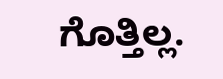ಗೊತ್ತಿಲ್ಲ.